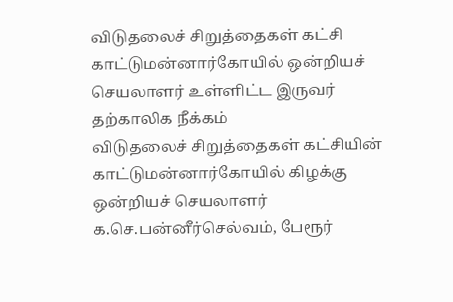விடுதலைச் சிறுத்தைகள் கட்சி காட்டுமன்னார்கோயில் ஒன்றியச் செயலாளர் உள்ளிட்ட இருவர் தற்காலிக நீக்கம்
விடுதலைச் சிறுத்தைகள் கட்சியின் காட்டுமன்னார்கோயில் கிழக்கு ஒன்றியச் செயலாளர் க.செ.பன்னீர்செல்வம், பேரூர்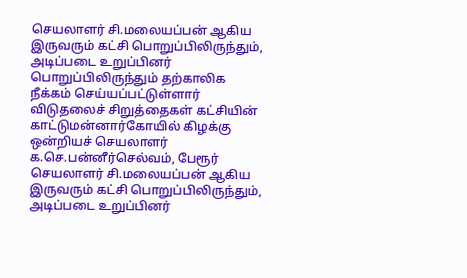செயலாளர் சி.மலையப்பன் ஆகிய இருவரும் கட்சி பொறுப்பிலிருந்தும், அடிப்படை உறுப்பினர் பொறுப்பிலிருந்தும் தற்காலிக நீக்கம் செய்யப்பட்டுள்ளார்
விடுதலைச் சிறுத்தைகள் கட்சியின் காட்டுமன்னார்கோயில் கிழக்கு ஒன்றியச் செயலாளர் க.செ.பன்னீர்செல்வம், பேரூர் செயலாளர் சி.மலையப்பன் ஆகிய இருவரும் கட்சி பொறுப்பிலிருந்தும், அடிப்படை உறுப்பினர்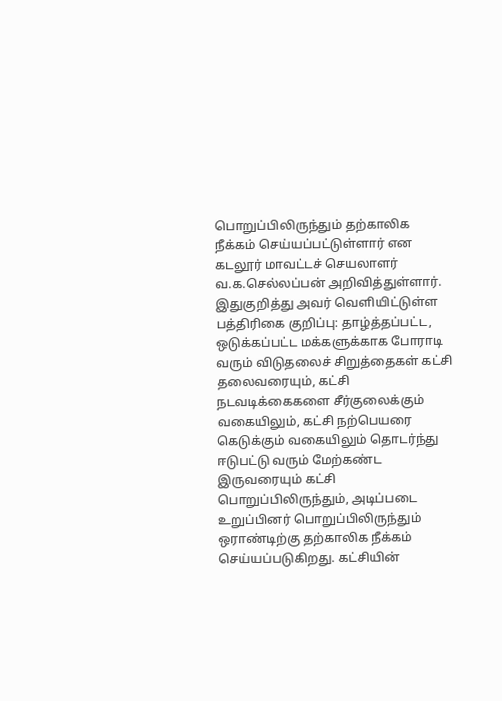பொறுப்பிலிருந்தும் தற்காலிக நீக்கம் செய்யப்பட்டுள்ளார் என கடலூர் மாவட்டச் செயலாளர் வ.க.செல்லப்பன் அறிவித்துள்ளார்.
இதுகுறித்து அவர் வெளியிட்டுள்ள பத்திரிகை குறிப்பு: தாழ்த்தப்பட்ட, ஒடுக்கப்பட்ட மக்களுக்காக போராடி வரும் விடுதலைச் சிறுத்தைகள் கட்சி தலைவரையும், கட்சி நடவடிக்கைகளை சீர்குலைக்கும் வகையிலும், கட்சி நற்பெயரை கெடுக்கும் வகையிலும் தொடர்ந்து ஈடுபட்டு வரும் மேற்கண்ட இருவரையும் கட்சி பொறுப்பிலிருந்தும், அடிப்படை உறுப்பினர் பொறுப்பிலிருந்தும் ஒராண்டிற்கு தற்காலிக நீக்கம் செய்யப்படுகிறது. கட்சியின்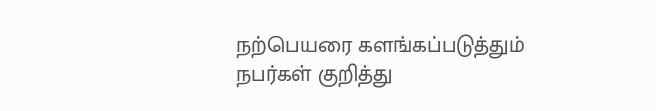நற்பெயரை களங்கப்படுத்தும் நபர்கள் குறித்து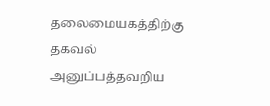தலைமையகத்திற்கு தகவல் அனுப்பத்தவறிய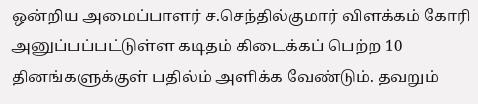ஒன்றிய அமைப்பாளர் ச.செந்தில்குமார் விளக்கம் கோரி அனுப்பப்பட்டுள்ள கடிதம் கிடைக்கப் பெற்ற 10 தினங்களுக்குள் பதில்ம் அளிக்க வேண்டும். தவறும்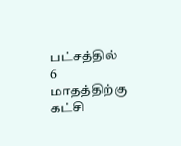பட்சத்தில் 6 மாதத்திற்கு கட்சி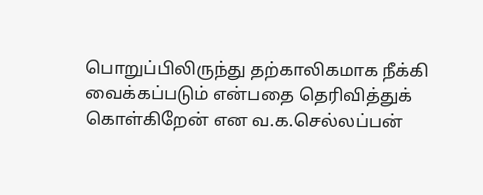பொறுப்பிலிருந்து தற்காலிகமாக நீக்கி வைக்கப்படும் என்பதை தெரிவித்துக் கொள்கிறேன் என வ.க.செல்லப்பன்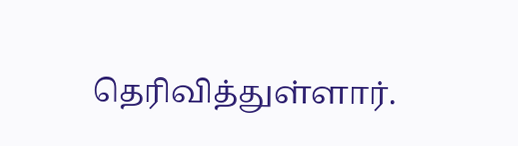தெரிவித்துள்ளார்.